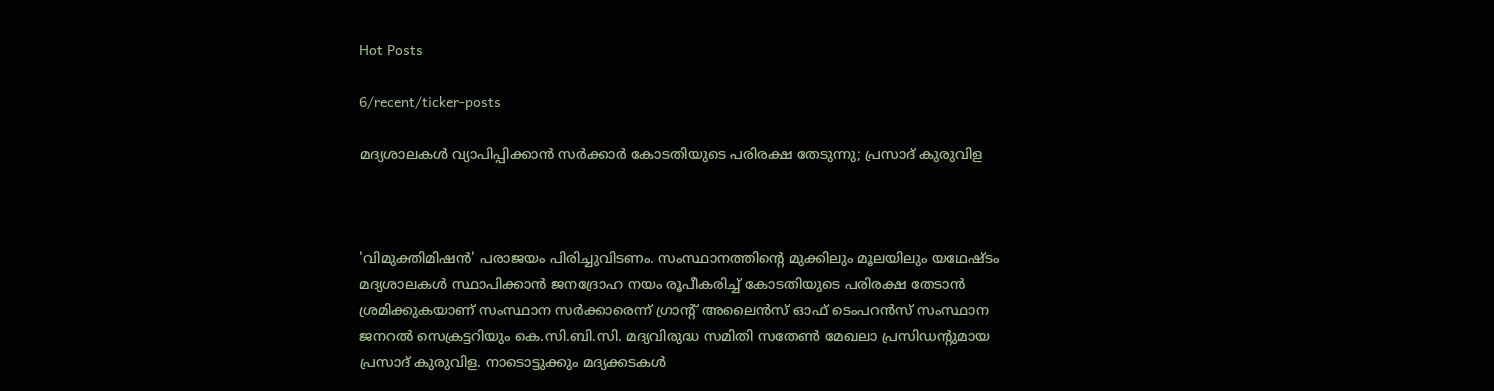Hot Posts

6/recent/ticker-posts

മദ്യശാലകൾ വ്യാപിപ്പിക്കാൻ സർക്കാർ കോടതിയുടെ പരിരക്ഷ തേടുന്നു; പ്രസാദ് കുരുവിള



'വിമുക്തിമിഷൻ' പരാജയം പിരിച്ചുവിടണം. സംസ്ഥാനത്തിന്റെ മുക്കിലും മൂലയിലും യഥേഷ്ടം മദ്യശാലകൾ സ്ഥാപിക്കാൻ ജനദ്രോഹ നയം രൂപീകരിച്ച് കോടതിയുടെ പരിരക്ഷ തേടാൻ ശ്രമിക്കുകയാണ് സംസ്ഥാന സർക്കാരെന്ന് ഗ്രാന്റ് അലൈൻസ് ഓഫ് ടെംപറൻസ് സംസ്ഥാന ജനറൽ സെക്രട്ടറിയും കെ.സി.ബി.സി. മദ്യവിരുദ്ധ സമിതി സതേൺ മേഖലാ പ്രസിഡന്റുമായ പ്രസാദ് കുരുവിള. നാടൊട്ടുക്കും മദ്യക്കടകൾ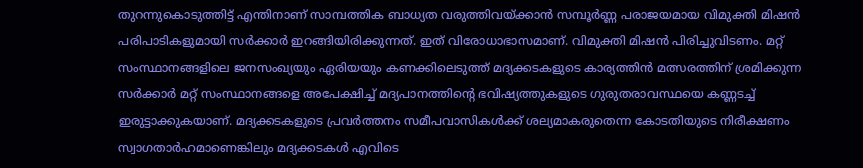തുറന്നുകൊടുത്തിട്ട് എന്തിനാണ് സാമ്പത്തിക ബാധ്യത വരുത്തിവയ്ക്കാൻ സമ്പൂർണ്ണ പരാജയമായ വിമുക്തി മിഷൻ പരിപാടികളുമായി സർക്കാർ ഇറങ്ങിയിരിക്കുന്നത്. ഇത് വിരോധാഭാസമാണ്. വിമുക്തി മിഷൻ പിരിച്ചുവിടണം. മറ്റ് സംസ്ഥാനങ്ങളിലെ ജനസംഖ്യയും ഏരിയയും കണക്കിലെടുത്ത് മദ്യക്കടകളുടെ കാര്യത്തിൻ മത്സരത്തിന് ശ്രമിക്കുന്ന സർക്കാർ മറ്റ് സംസ്ഥാനങ്ങളെ അപേക്ഷിച്ച് മദ്യപാനത്തിന്റെ ഭവിഷ്യത്തുകളുടെ ഗുരുതരാവസ്ഥയെ കണ്ണടച്ച് ഇരുട്ടാക്കുകയാണ്. മദ്യക്കടകളുടെ പ്രവർത്തനം സമീപവാസികൾക്ക് ശല്യമാകരുതെന്ന കോടതിയുടെ നിരീക്ഷണം സ്വാഗതാർഹമാണെങ്കിലും മദ്യക്കടകൾ എവിടെ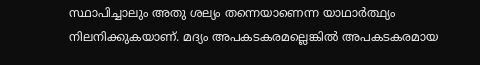സ്ഥാപിച്ചാലും അതു ശല്യം തന്നെയാണെന്ന യാഥാർത്ഥ്യം നിലനിക്കുകയാണ്. മദ്യം അപകടകരമല്ലെങ്കിൽ അപകടകരമായ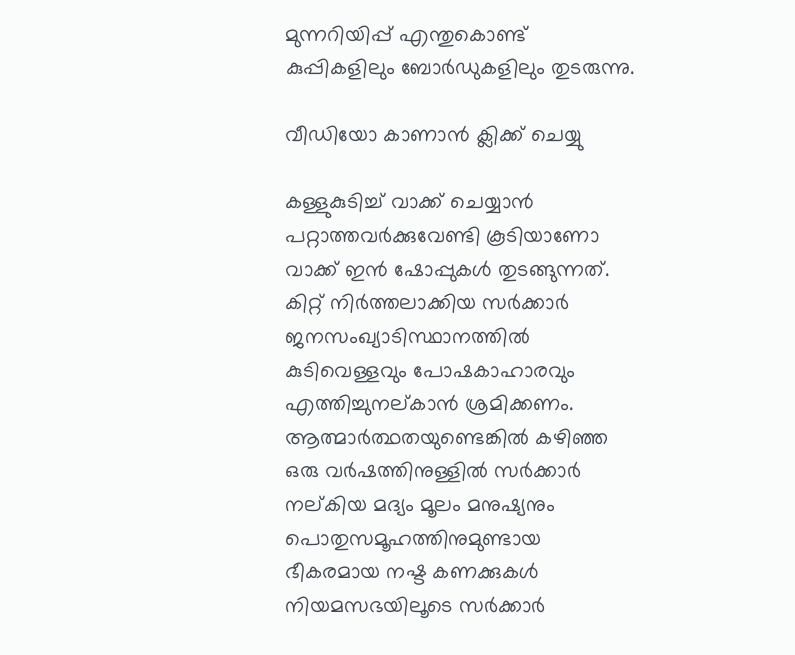മുന്നറിയിപ്പ് എന്തുകൊണ്ട് കുപ്പികളിലും ബോർഡുകളിലും തുടരുന്നു.

വീഡിയോ കാണാന്‍ ക്ലിക്ക് ചെയ്യു

കള്ളുകുടിച്ച് വാക്ക് ചെയ്യാൻ പറ്റാത്തവർക്കുവേണ്ടി കൂടിയാണോ വാക്ക് ഇൻ ഷോപ്പുകൾ തുടങ്ങുന്നത്. കിറ്റ് നിർത്തലാക്കിയ സർക്കാർ ജനസംഖ്യാടിസ്ഥാനത്തിൽ കുടിവെള്ളവും പോഷകാഹാരവും എത്തിച്ചുനല്കാൻ ശ്രമിക്കണം. ആത്മാർത്ഥതയുണ്ടെങ്കിൽ കഴിഞ്ഞ ഒരു വർഷത്തിനുള്ളിൽ സർക്കാർ നല്കിയ മദ്യം മൂലം മനുഷ്യനും പൊതുസമൂഹത്തിനുമുണ്ടായ ഭീകരമായ നഷ്ട കണക്കുകൾ നിയമസഭയിലൂടെ സർക്കാർ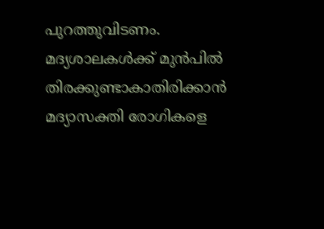പുറത്തുവിടണം. മദ്യശാലകൾക്ക് മുൻപിൽ തിരക്കുണ്ടാകാതിരിക്കാൻ മദ്യാസക്തി രോഗികളെ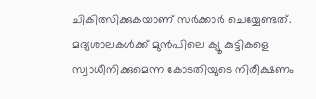ചികിത്സിക്കുകയാണ് സർക്കാർ ചെയ്യേണ്ടത്. മദ്യശാലകൾക്ക് മുൻപിലെ ക്യൂ കുട്ടികളെ സ്വാധീനിക്കുമെന്ന കോടതിയുടെ നിരീക്ഷണം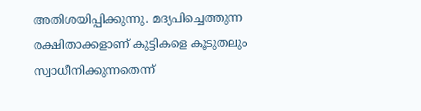അതിശയിപ്പിക്കുന്നു. മദ്യപിച്ചെത്തുന്ന രക്ഷിതാക്കളാണ് കുട്ടികളെ കൂടുതലും സ്വാധീനിക്കുന്നതെന്ന്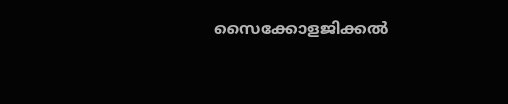സൈക്കോളജിക്കൽ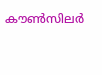കൗൺസിലർ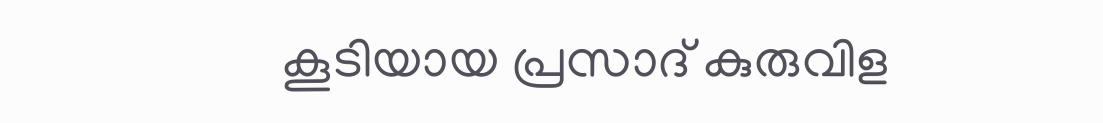കൂടിയായ പ്രസാദ് കുരുവിള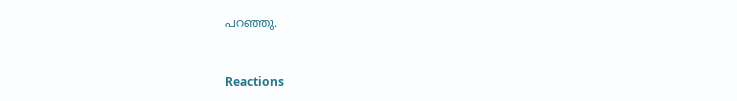പറഞ്ഞു.


Reactions